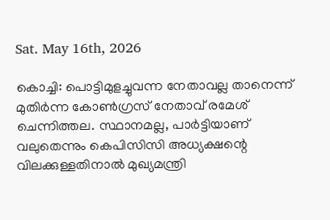Sat. May 16th, 2026

കൊച്ചി: പൊട്ടിമുളച്ചുവന്ന നേതാവല്ല താനെന്ന് മുതിര്‍ന്ന കോണ്‍ഗ്രസ് നേതാവ് രമേശ് ചെന്നിത്തല. സ്ഥാനമല്ല, പാര്‍ട്ടിയാണ് വലുതെന്നും കെപിസിസി അധ്യക്ഷന്റെ വിലക്കുള്ളതിനാല്‍ മുഖ്യമന്ത്രി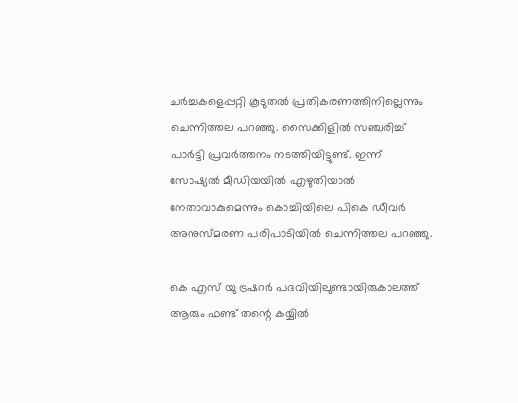ചര്‍ച്ചകളെപ്പറ്റി കൂടുതല്‍ പ്രതികരണത്തിനില്ലെന്നും ചെന്നിത്തല പറഞ്ഞു. സൈക്കിളില്‍ സഞ്ചരിച്ച് പാര്‍ട്ടി പ്രവര്‍ത്തനം നടത്തിയിട്ടുണ്ട്. ഇന്ന് സോഷ്യല്‍ മീഡിയയില്‍ എഴുതിയാല്‍ നേതാവാകുമെന്നും കൊച്ചിയിലെ പികെ ഡീവര്‍ അനുസ്മരണ പരിപാടിയില്‍ ചെന്നിത്തല പറഞ്ഞു.

കെ എസ് യു ട്രഷറര്‍ പദവിയിലുണ്ടായിരുകാലത്ത് ആരും ഫണ്ട് തന്റെ കയ്യില്‍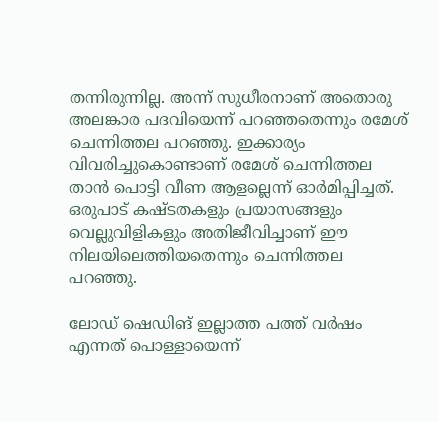തന്നിരുന്നില്ല. അന്ന് സുധീരനാണ് അതൊരു അലങ്കാര പദവിയെന്ന് പറഞ്ഞതെന്നും രമേശ് ചെന്നിത്തല പറഞ്ഞു. ഇക്കാര്യം വിവരിച്ചുകൊണ്ടാണ് രമേശ് ചെന്നിത്തല താന്‍ പൊട്ടി വീണ ആളല്ലെന്ന് ഓര്‍മിപ്പിച്ചത്. ഒരുപാട് കഷ്ടതകളും പ്രയാസങ്ങളും വെല്ലുവിളികളും അതിജീവിച്ചാണ് ഈ നിലയിലെത്തിയതെന്നും ചെന്നിത്തല പറഞ്ഞു.

ലോഡ് ഷെഡിങ് ഇല്ലാത്ത പത്ത് വര്‍ഷം എന്നത് പൊള്ളായെന്ന്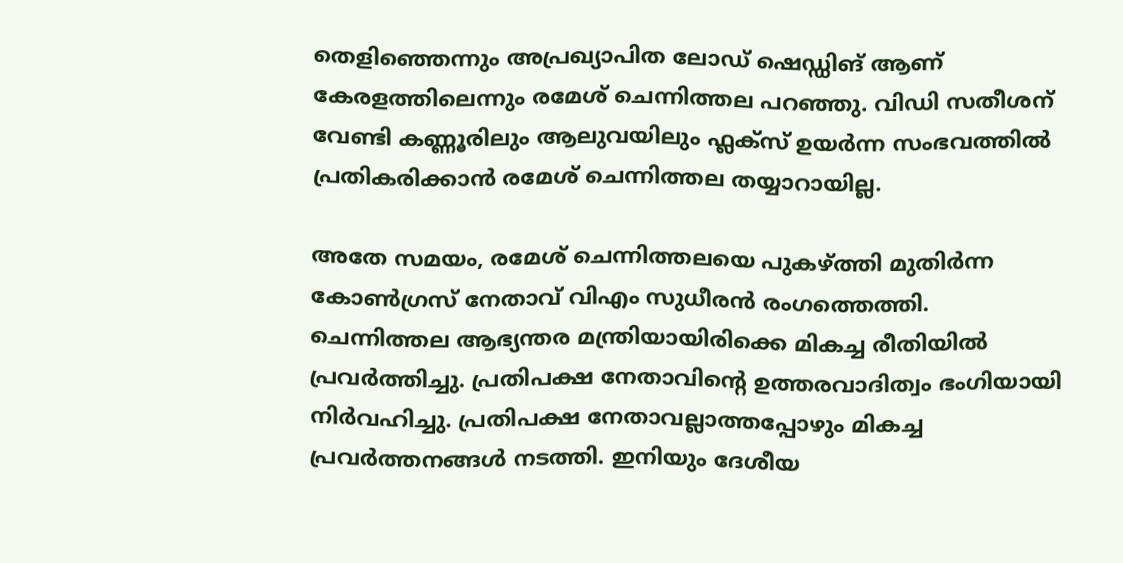തെളിഞ്ഞെന്നും അപ്രഖ്യാപിത ലോഡ് ഷെഡ്ഡിങ് ആണ് കേരളത്തിലെന്നും രമേശ് ചെന്നിത്തല പറഞ്ഞു. വിഡി സതീശന് വേണ്ടി കണ്ണൂരിലും ആലുവയിലും ഫ്ലക്സ് ഉയര്‍ന്ന സംഭവത്തില്‍ പ്രതികരിക്കാന്‍ രമേശ് ചെന്നിത്തല തയ്യാറായില്ല.

അതേ സമയം, രമേശ് ചെന്നിത്തലയെ പുകഴ്ത്തി മുതിര്‍ന്ന കോണ്‍ഗ്രസ് നേതാവ് വിഎം സുധീരന്‍ രംഗത്തെത്തി. ചെന്നിത്തല ആഭ്യന്തര മന്ത്രിയായിരിക്കെ മികച്ച രീതിയില്‍ പ്രവര്‍ത്തിച്ചു. പ്രതിപക്ഷ നേതാവിന്റെ ഉത്തരവാദിത്വം ഭംഗിയായി നിര്‍വഹിച്ചു. പ്രതിപക്ഷ നേതാവല്ലാത്തപ്പോഴും മികച്ച പ്രവര്‍ത്തനങ്ങള്‍ നടത്തി. ഇനിയും ദേശീയ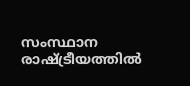സംസ്ഥാന രാഷ്ട്രീയത്തില്‍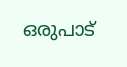ഒരുപാട്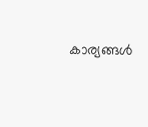കാര്യങ്ങള്‍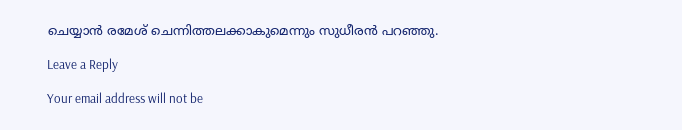ചെയ്യാന്‍ രമേശ് ചെന്നിത്തലക്കാകുമെന്നും സുധീരന്‍ പറഞ്ഞു.

Leave a Reply

Your email address will not be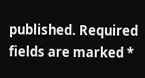published. Required fields are marked *